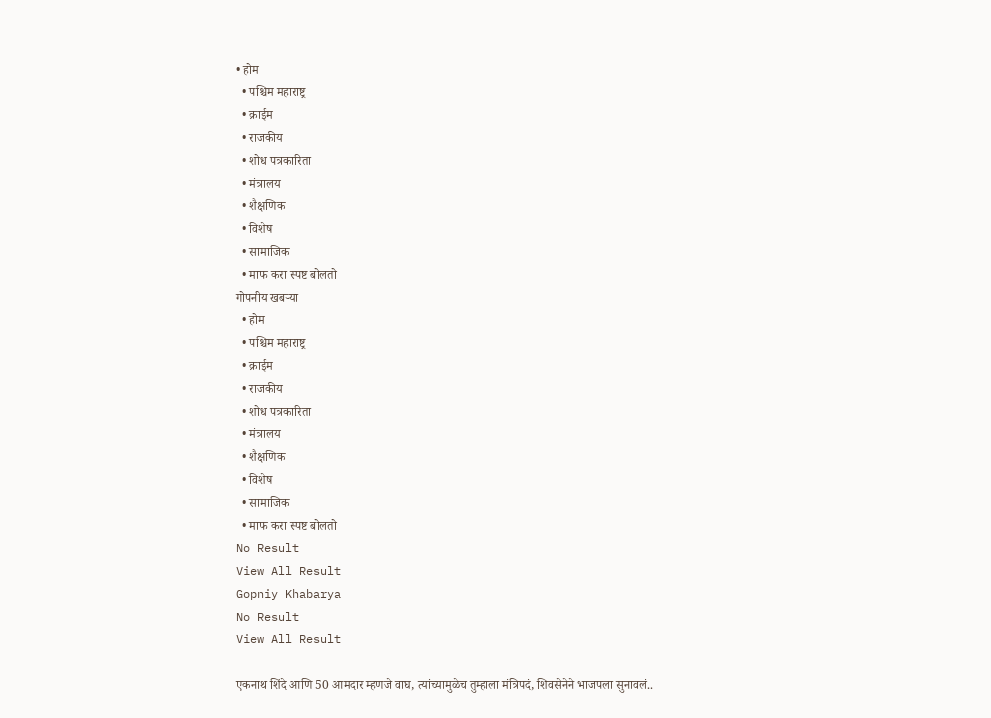• होम
  • पश्चिम महाराष्ट्र
  • क्राईम
  • राजकीय
  • शोध पत्रकारिता
  • मंत्रालय
  • शैक्षणिक
  • विशेष
  • सामाजिक
  • माफ करा स्पष्ट बोलतो
गोपनीय खबऱ्या
  • होम
  • पश्चिम महाराष्ट्र
  • क्राईम
  • राजकीय
  • शोध पत्रकारिता
  • मंत्रालय
  • शैक्षणिक
  • विशेष
  • सामाजिक
  • माफ करा स्पष्ट बोलतो
No Result
View All Result
Gopniy Khabarya
No Result
View All Result

एकनाथ शिंदे आणि 50 आमदार म्हणजे वाघ, त्यांच्यामुळेच तुम्हाला मंत्रिपदं, शिवसेनेने भाजपला सुनावलं..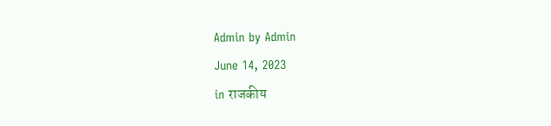Admin by Admin
June 14, 2023
in राजकीय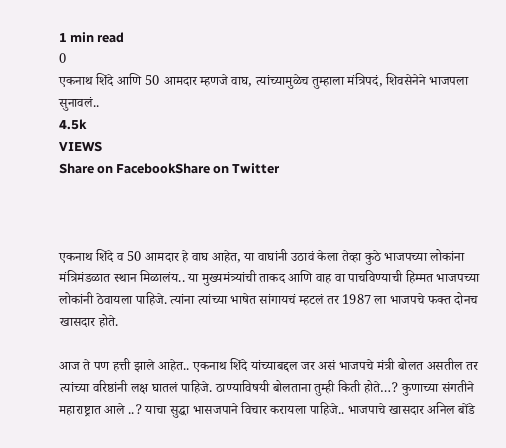1 min read
0
एकनाथ शिंदे आणि 50 आमदार म्हणजे वाघ, त्यांच्यामुळेच तुम्हाला मंत्रिपदं, शिवसेनेने भाजपला सुनावलं..
4.5k
VIEWS
Share on FacebookShare on Twitter



एकनाथ शिंदे व 50 आमदार हे वाघ आहेत, या वाघांनी उठावं केला तेव्हा कुठे भाजपच्या लोकांना मंत्रिमंडळात स्थान मिळालंय.. या मुख्यमंत्र्यांची ताकद आणि वाह वा पाचविण्याची हिम्मत भाजपच्या लोकांनी ठेवायला पाहिजे. त्यांना त्यांच्या भाषेत सांगायचं म्हटलं तर 1987 ला भाजपचे फक्त दोनच खासदार होते.

आज ते पण हत्ती झाले आहेत.. एकनाथ शिंदे यांच्याबद्दल जर असं भाजपचे मंत्री बोलत असतील तर त्यांच्या वरिष्ठांनी लक्ष घातलं पाहिजे. ठाण्याविषयी बोलताना तुम्ही किती होते…? कुणाच्या संगतीने महाराष्ट्रात आले ..? याचा सुद्धा भासजपाने विचार करायला पाहिजे.. भाजपाचे खासदार अनिल बोंडे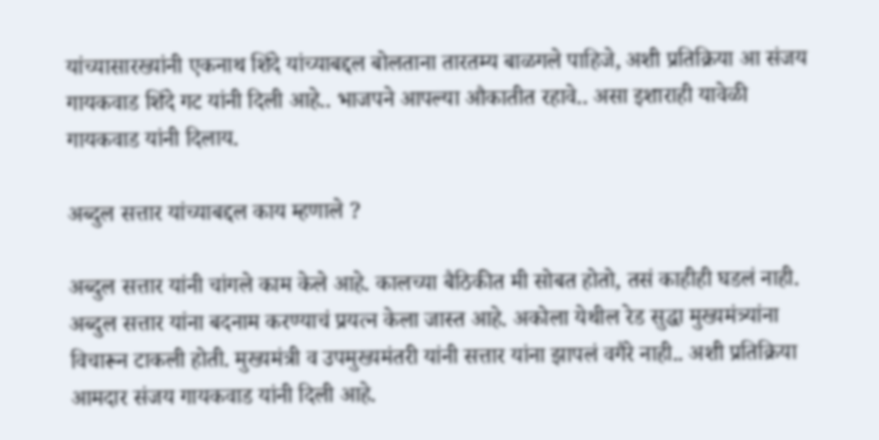यांच्यासारख्यांनी एकनाथ शिंदे यांच्याबद्दल बोलताना तारतम्य बाळगले पाहिजे, अशी प्रतिक्रिया आ संजय गायकवाड शिंदे गट यांनी दिली आहे.. भाजपने आपल्या औकातीत रहावे.. असा इशाराही यावेळी गायकवाड यांनी दिलाय.

अब्दुल सत्तार यांच्याबद्दल काय म्हणाले ?

अब्दुल सत्तार यांनी चांगले काम केले आहे. कालच्या बैठिकीत मी सोबत होतो, तसं काहीही घडलं नाही. अब्दुल सत्तार यांना बदनाम करण्याचं प्रयत्न केला जास्त आहे. अकोला येथील रेड सुद्धा मुख्यमंत्र्यांना विचारून टाकली होती. मुख्यमंत्री व उपमुख्यमंतरी यांनी सत्तार यांना झापलं वगैरे नाही.. अशी प्रतिक्रिया आमदार संजय गायकवाड यांनी दिली आहे.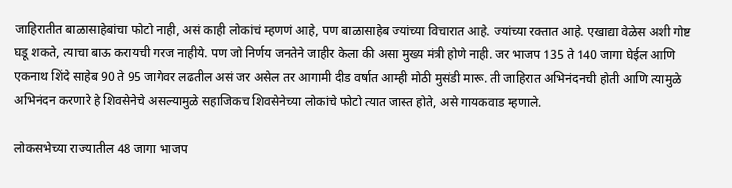जाहिरातीत बाळासाहेबांचा फोटो नाही, असं काही लोकांचं म्हणणं आहे, पण बाळासाहेब ज्यांच्या विचारात आहे. ज्यांच्या रक्तात आहे. एखाद्या वेळेस अशी गोष्ट घडू शकते, त्याचा बाऊ करायची गरज नाहीये. पण जो निर्णय जनतेने जाहीर केला की असा मुख्य मंत्री होणे नाही. जर भाजप 135 ते 140 जागा घेईल आणि एकनाथ शिंदे साहेब 90 ते 95 जागेवर लढतील असं जर असेल तर आगामी दीड वर्षात आम्ही मोठी मुसंडी मारू. ती जाहिरात अभिनंदनची होती आणि त्यामुळे अभिनंदन करणारे हे शिवसेनेचे असल्यामुळे सहाजिकच शिवसेनेच्या लोकांचे फोटो त्यात जास्त होते, असे गायकवाड म्हणाले.

लोकसभेच्या राज्यातील 48 जागा भाजप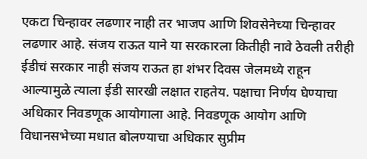एकटा चिन्हावर लढणार नाही तर भाजप आणि शिवसेनेच्या चिन्हावर लढणार आहे. संजय राऊत याने या सरकारला कितीही नावे ठेवली तरीही ईडीचं सरकार नाही संजय राऊत हा शंभर दिवस जेलमध्ये राहून आल्यामुळे त्याला ईडी सारखी लक्षात राहतेय. पक्षाचा निर्णय घेण्याचा अधिकार निवडणूक आयोगाला आहे. निवडणूक आयोग आणि विधानसभेच्या मधात बोलण्याचा अधिकार सुप्रीम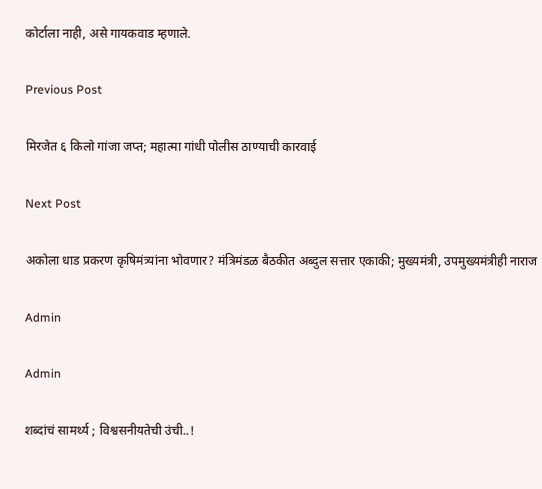कोर्टाला नाही, असे गायकवाड म्हणाले.

Previous Post

मिरजेत ६ किलो गांजा जप्त; महात्मा गांधी पोलीस ठाण्याची कारवाई

Next Post

अकोला धाड प्रकरण कृषिमंत्र्यांना भोवणार? मंत्रिमंडळ बैठकीत अब्दुल सत्तार एकाकी; मुख्यमंत्री, उपमुख्यमंत्रीही नाराज

Admin

Admin

शब्दांचं सामर्थ्य ; विश्वसनीयतेची उंची..!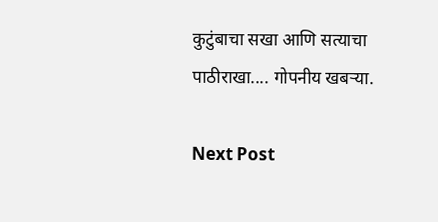कुटुंबाचा सखा आणि सत्याचा पाठीराखा.... गोपनीय खबऱ्या.

Next Post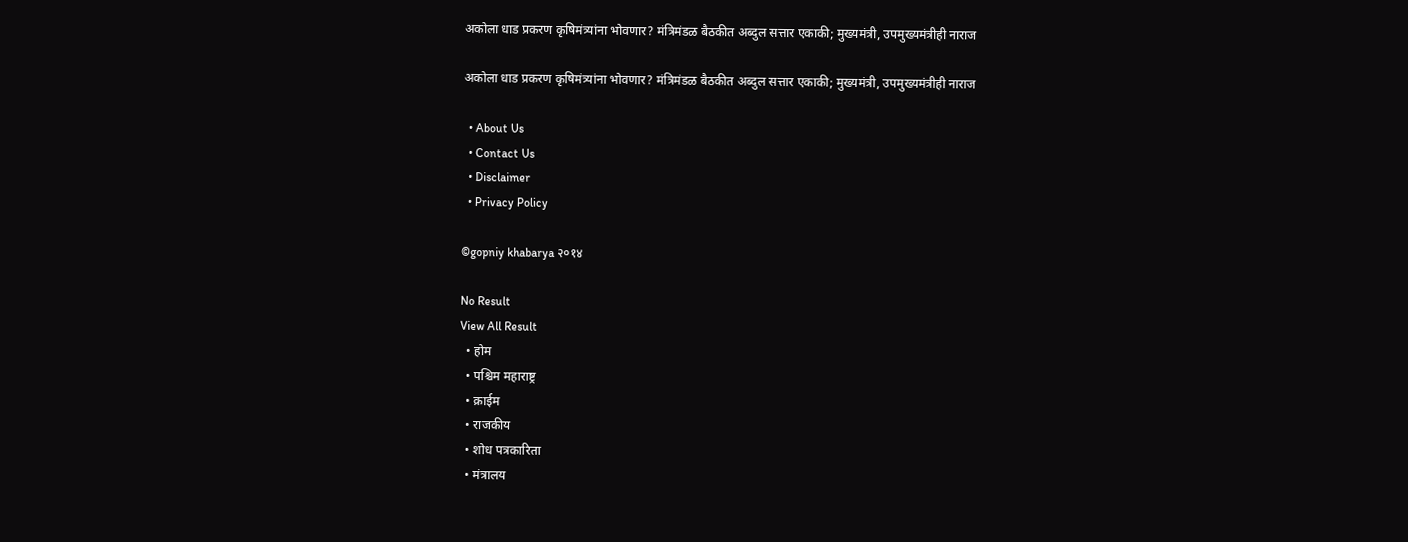अकोला धाड प्रकरण कृषिमंत्र्यांना भोवणार? मंत्रिमंडळ बैठकीत अब्दुल सत्तार एकाकी; मुख्यमंत्री, उपमुख्यमंत्रीही नाराज

अकोला धाड प्रकरण कृषिमंत्र्यांना भोवणार? मंत्रिमंडळ बैठकीत अब्दुल सत्तार एकाकी; मुख्यमंत्री, उपमुख्यमंत्रीही नाराज

  • About Us
  • Contact Us
  • Disclaimer
  • Privacy Policy

©gopniy khabarya २०१४

No Result
View All Result
  • होम
  • पश्चिम महाराष्ट्र
  • क्राईम
  • राजकीय
  • शोध पत्रकारिता
  • मंत्रालय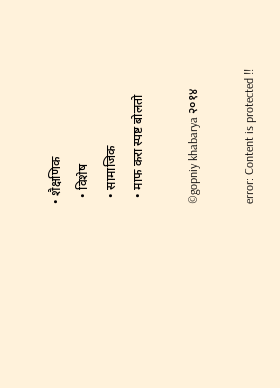• शैक्षणिक
  • विशेष
  • सामाजिक
  • माफ करा स्पष्ट बोलतो

©gopniy khabarya २०१४

error: Content is protected !!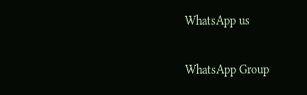WhatsApp us

WhatsApp Group